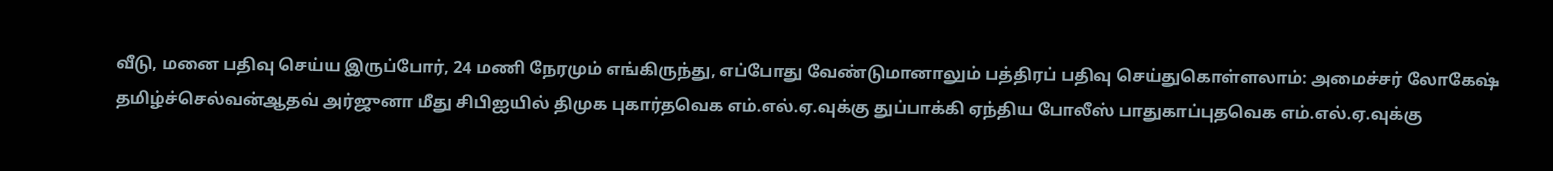வீடு, மனை பதிவு செய்ய இருப்போர், 24 மணி நேரமும் எங்கிருந்து, எப்போது வேண்டுமானாலும் பத்திரப் பதிவு செய்துகொள்ளலாம்: அமைச்சர் லோகேஷ் தமிழ்ச்செல்வன்ஆதவ் அர்ஜுனா மீது சிபிஐயில் திமுக புகார்தவெக எம்.எல்.ஏ.வுக்கு துப்பாக்கி ஏந்திய போலீஸ் பாதுகாப்புதவெக எம்.எல்.ஏ.வுக்கு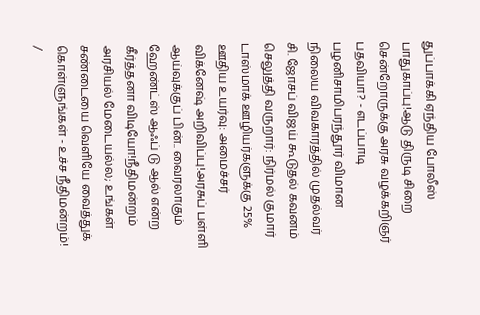துப்பாக்கி ஏந்திய போலீஸ் பாதுகாப்பு!ஆடு திருடி சிறை சென்றோருக்கு அரசு வழக்கறிஞர் பதவியா? - எடப்பாடி பழனிசாமிபரந்தூர் விமான நிலைய விவகாரத்தில் முதல்வர் சி. ஜோசப் விஜய் கூடுதல் கவனம் செலுத்தி வருறார்: நிர்மல் குமார் டாஸ்மாக் ஊழியர்களுக்கு 25% ஊதிய உயர்வு: அமைச்சர் விக்னேஷ் அறிவிப்பு!அரசுப் பள்ளி ஆய்வுக்குப் பின்.. வைரலாகும் ஹேண்ட்ஸ் ஆஃப் டு ஆல் என்ற கீர்த்தனா விடியோ!நீதிமன்றம் அரசியல் மேடையல்ல; உங்கள் சண்டையை வெளியே வைத்துக் கொள்ளுங்கள் - உச்ச நீதிமன்றம்!
/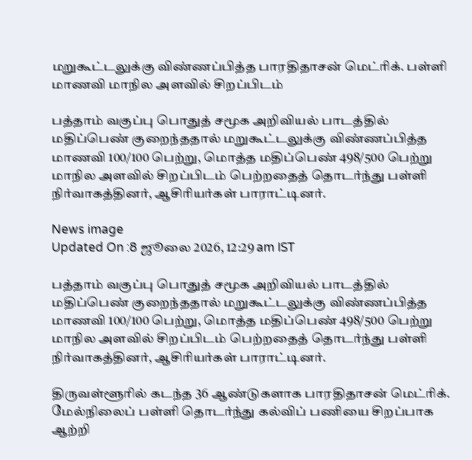மறுகூட்டலுக்கு விண்ணப்பித்த பாரதிதாசன் மெட்ரிக். பள்ளி மாணவி மாநில அளவில் சிறப்பிடம்

பத்தாம் வகுப்பு பொதுத் சமூக அறிவியல் பாடத்தில் மதிப்பெண் குறைந்ததால் மறுகூட்டலுக்கு விண்ணப்பித்த மாணவி 100/100 பெற்று, மொத்த மதிப்பெண் 498/500 பெற்று மாநில அளவில் சிறப்பிடம் பெற்றதைத் தொடர்ந்து பள்ளி நிர்வாகத்தினர், ஆசிரியர்கள் பாராட்டினர்.

News image
Updated On :8 ஜூலை 2026, 12:29 am IST

பத்தாம் வகுப்பு பொதுத் சமூக அறிவியல் பாடத்தில் மதிப்பெண் குறைந்ததால் மறுகூட்டலுக்கு விண்ணப்பித்த மாணவி 100/100 பெற்று, மொத்த மதிப்பெண் 498/500 பெற்று மாநில அளவில் சிறப்பிடம் பெற்றதைத் தொடர்ந்து பள்ளி நிர்வாகத்தினர், ஆசிரியர்கள் பாராட்டினர்.

திருவள்ளூரில் கடந்த 36 ஆண்டுகளாக பாரதிதாசன் மெட்ரிக். மேல்நிலைப் பள்ளி தொடர்ந்து கல்விப் பணியை சிறப்பாக ஆற்றி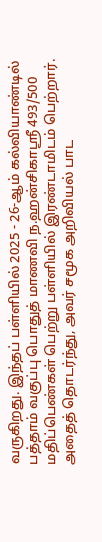வருகிறது. இந்தப் பள்ளியில் 2025 - 26-ஆம் கல்வியாண்டில் பத்தாம் வகுப்பு பொதுத் மாணவி ந.ஹன்சிகாஸ்ரீ 493/500 மதிப்பெண்கள் பெற்று பள்ளியில் இரண்டாமிடம் பெற்றார். அதைத் தொடர்ந்து, அவர் சமூக அறிவியல் பாட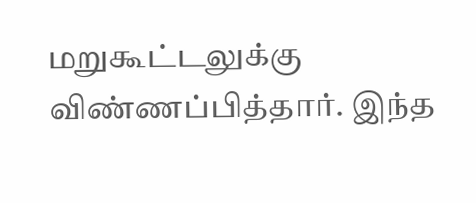மறுகூட்டலுக்கு விண்ணப்பித்தார். இந்த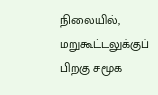நிலையில், மறுகூட்டலுக்குப் பிறகு சமூக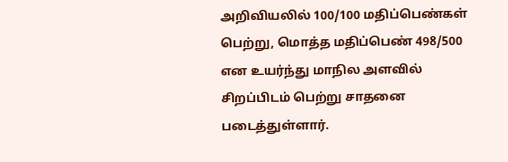அறிவியலில் 100/100 மதிப்பெண்கள் பெற்று, மொத்த மதிப்பெண் 498/500 என உயர்ந்து மாநில அளவில் சிறப்பிடம் பெற்று சாதனை படைத்துள்ளார்.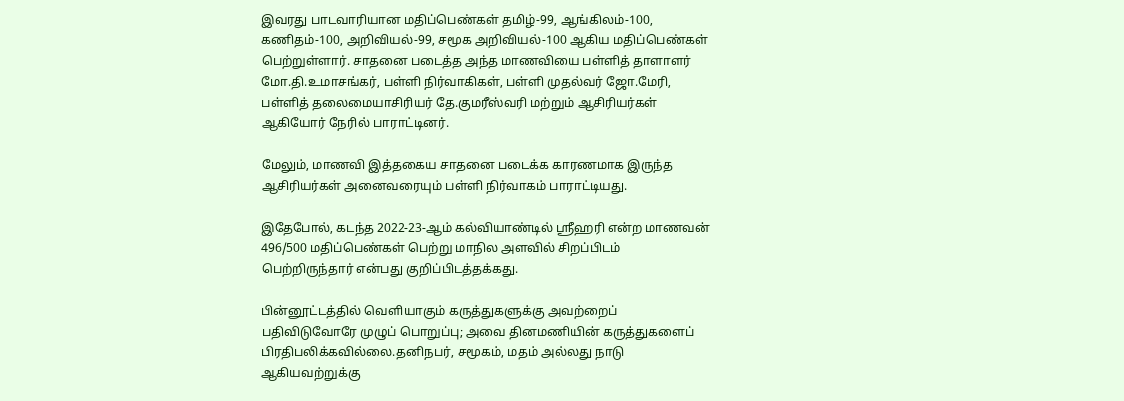இவரது பாடவாரியான மதிப்பெண்கள் தமிழ்-99, ஆங்கிலம்-100, கணிதம்-100, அறிவியல்-99, சமூக அறிவியல்-100 ஆகிய மதிப்பெண்கள் பெற்றுள்ளார். சாதனை படைத்த அந்த மாணவியை பள்ளித் தாளாளர் மோ.தி.உமாசங்கர், பள்ளி நிர்வாகிகள், பள்ளி முதல்வர் ஜோ.மேரி, பள்ளித் தலைமையாசிரியர் தே.குமரீஸ்வரி மற்றும் ஆசிரியர்கள் ஆகியோர் நேரில் பாராட்டினர்.

மேலும், மாணவி இத்தகைய சாதனை படைக்க காரணமாக இருந்த ஆசிரியர்கள் அனைவரையும் பள்ளி நிர்வாகம் பாராட்டியது.

இதேபோல், கடந்த 2022-23-ஆம் கல்வியாண்டில் ஸ்ரீஹரி என்ற மாணவன் 496/500 மதிப்பெண்கள் பெற்று மாநில அளவில் சிறப்பிடம் பெற்றிருந்தார் என்பது குறிப்பிடத்தக்கது.

பின்னூட்டத்தில் வெளியாகும் கருத்துகளுக்கு அவற்றைப் பதிவிடுவோரே முழுப் பொறுப்பு; அவை தினமணியின் கருத்துகளைப் பிரதிபலிக்கவில்லை.தனிநபர், சமூகம், மதம் அல்லது நாடு ஆகியவற்றுக்கு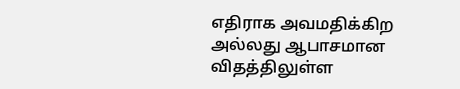எதிராக அவமதிக்கிற அல்லது ஆபாசமான விதத்திலுள்ள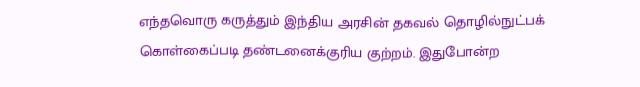எந்தவொரு கருத்தும் இந்திய அரசின் தகவல் தொழில்நுட்பக் கொள்கைப்படி தண்டனைக்குரிய குற்றம். இதுபோன்ற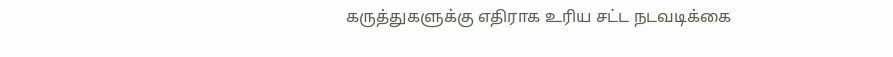கருத்துகளுக்கு எதிராக உரிய சட்ட நடவடிக்கை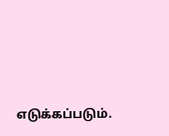எடுக்கப்படும்.